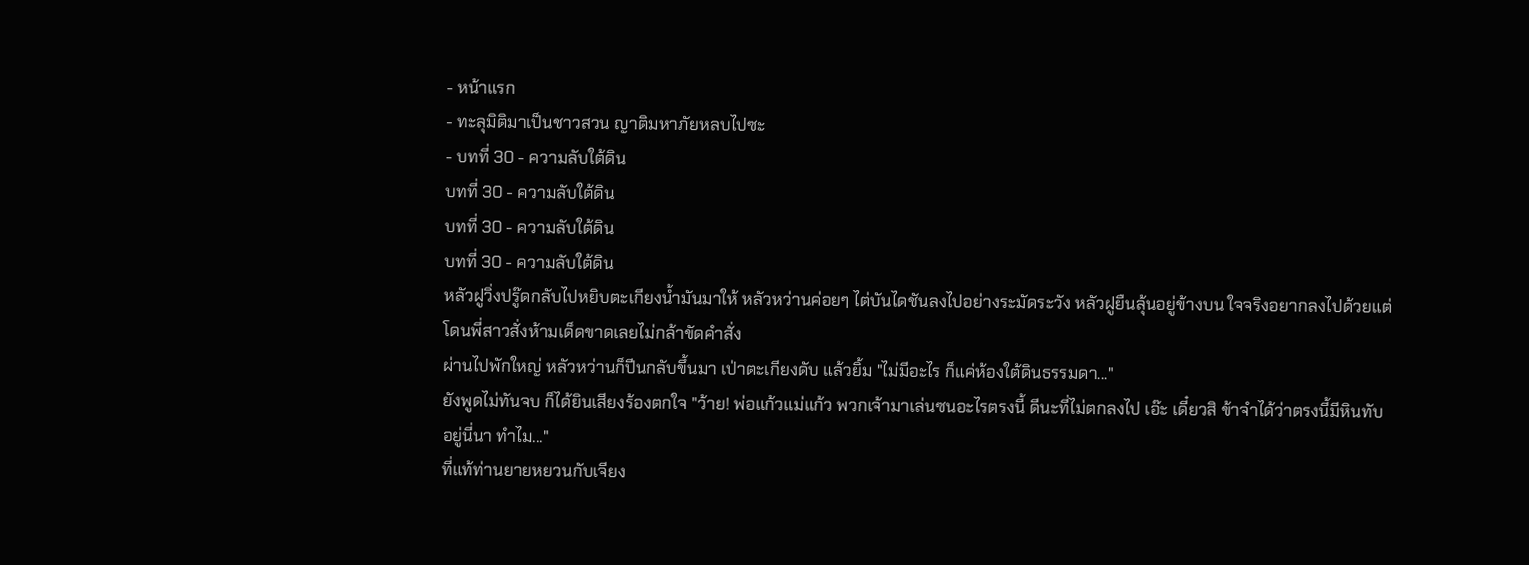- หน้าแรก
- ทะลุมิติมาเป็นชาวสวน ญาติมหาภัยหลบไปซะ
- บทที่ 30 - ความลับใต้ดิน
บทที่ 30 - ความลับใต้ดิน
บทที่ 30 - ความลับใต้ดิน
บทที่ 30 - ความลับใต้ดิน
หลัวฝูวิ่งปรู๊ดกลับไปหยิบตะเกียงน้ำมันมาให้ หลัวหว่านค่อยๆ ไต่บันไดชันลงไปอย่างระมัดระวัง หลัวฝูยืนลุ้นอยู่ข้างบน ใจจริงอยากลงไปด้วยแต่โดนพี่สาวสั่งห้ามเด็ดขาดเลยไม่กล้าขัดคำสั่ง
ผ่านไปพักใหญ่ หลัวหว่านก็ปีนกลับขึ้นมา เป่าตะเกียงดับ แล้วยิ้ม "ไม่มีอะไร ก็แค่ห้องใต้ดินธรรมดา..."
ยังพูดไม่ทันจบ ก็ได้ยินเสียงร้องตกใจ "ว้าย! พ่อแก้วแม่แก้ว พวกเจ้ามาเล่นซนอะไรตรงนี้ ดีนะที่ไม่ตกลงไป เอ๊ะ เดี๋ยวสิ ข้าจำได้ว่าตรงนี้มีหินทับอยู่นี่นา ทำไม..."
ที่แท้ท่านยายหยวนกับเจียง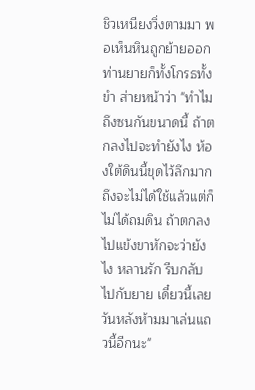ชิวเหนียงวิ่งตามมา พอเห็นหินถูกย้ายออก ท่านยายก็ทั้งโกรธทั้งขำ ส่ายหน้าว่า "ทำไมถึงซนกันขนาดนี้ ถ้าตกลงไปจะทำยังไง ห้องใต้ดินนี้ขุดไว้ลึกมาก ถึงจะไม่ได้ใช้แล้วแต่ก็ไม่ได้ถมดิน ถ้าตกลงไปแข้งขาหักจะว่ายังไง หลานรัก รีบกลับไปกับยาย เดี๋ยวนี้เลย วันหลังห้ามมาเล่นแถวนี้อีกนะ"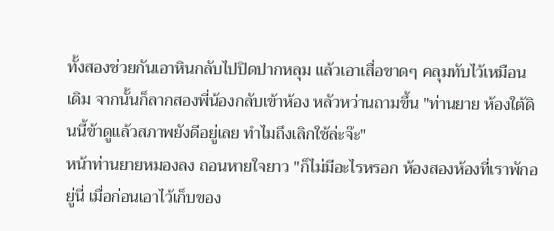ทั้งสองช่วยกันเอาหินกลับไปปิดปากหลุม แล้วเอาเสื่อขาดๆ คลุมทับไว้เหมือนเดิม จากนั้นก็ลากสองพี่น้องกลับเข้าห้อง หลัวหว่านถามขึ้น "ท่านยาย ห้องใต้ดินนี้ข้าดูแล้วสภาพยังดีอยู่เลย ทำไมถึงเลิกใช้ล่ะจ๊ะ"
หน้าท่านยายหมองลง ถอนหายใจยาว "ก็ไม่มีอะไรหรอก ห้องสองห้องที่เราพักอยู่นี่ เมื่อก่อนเอาไว้เก็บของ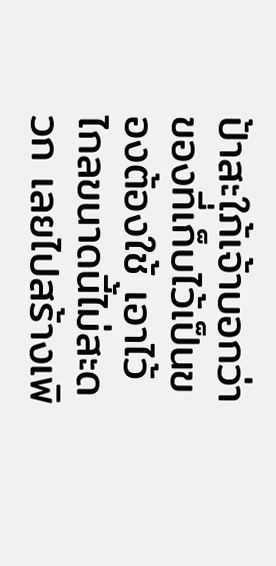ป้าสะใภ้เจ้าบอกว่าของที่เก็บไว้เป็นของต้องใช้ เอาไว้ไกลขนาดนี้ไม่สะดวก เลยไปสร้างเพิ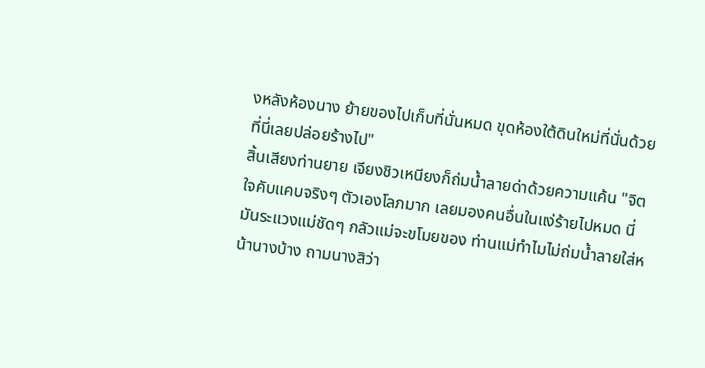งหลังห้องนาง ย้ายของไปเก็บที่นั่นหมด ขุดห้องใต้ดินใหม่ที่นั่นด้วย ที่นี่เลยปล่อยร้างไป"
สิ้นเสียงท่านยาย เจียงชิวเหนียงก็ถ่มน้ำลายด่าด้วยความแค้น "จิตใจคับแคบจริงๆ ตัวเองโลภมาก เลยมองคนอื่นในแง่ร้ายไปหมด นี่มันระแวงแม่ชัดๆ กลัวแม่จะขโมยของ ท่านแม่ทำไมไม่ถ่มน้ำลายใส่หน้านางบ้าง ถามนางสิว่า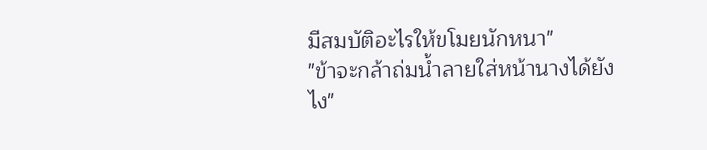มีสมบัติอะไรให้ขโมยนักหนา"
"ข้าจะกล้าถ่มน้ำลายใส่หน้านางได้ยังไง"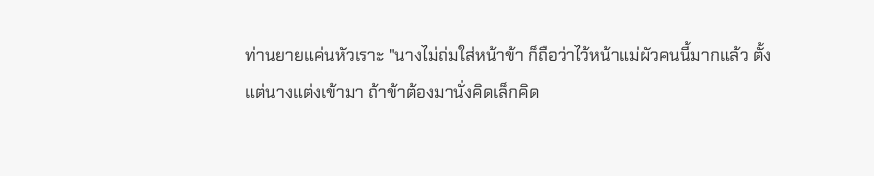ท่านยายแค่นหัวเราะ "นางไม่ถ่มใส่หน้าข้า ก็ถือว่าไว้หน้าแม่ผัวคนนี้มากแล้ว ตั้งแต่นางแต่งเข้ามา ถ้าข้าต้องมานั่งคิดเล็กคิด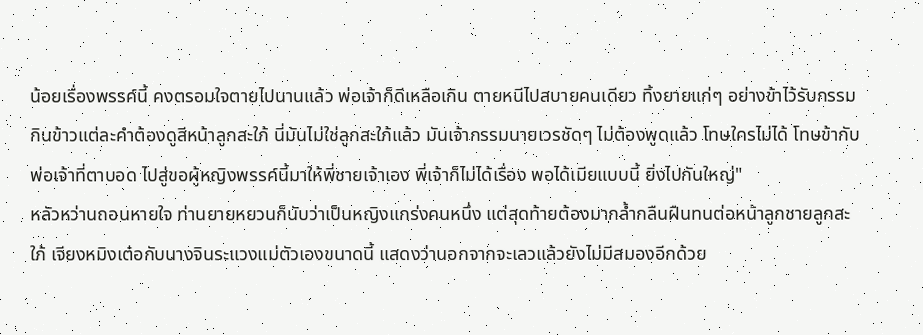น้อยเรื่องพรรค์นี้ คงตรอมใจตายไปนานแล้ว พ่อเจ้าก็ดีเหลือเกิน ตายหนีไปสบายคนเดียว ทิ้งยายแก่ๆ อย่างข้าไว้รับกรรม กินข้าวแต่ละคำต้องดูสีหน้าลูกสะใภ้ นี่มันไม่ใช่ลูกสะใภ้แล้ว มันเจ้ากรรมนายเวรชัดๆ ไม่ต้องพูดแล้ว โทษใครไม่ได้ โทษข้ากับพ่อเจ้าที่ตาบอด ไปสู่ขอผู้หญิงพรรค์นี้มาให้พี่ชายเจ้าเอง พี่เจ้าก็ไม่ได้เรื่อง พอได้เมียแบบนี้ ยิ่งไปกันใหญ่"
หลัวหว่านถอนหายใจ ท่านยายหยวนก็นับว่าเป็นหญิงแกร่งคนหนึ่ง แต่สุดท้ายต้องมากล้ำกลืนฝืนทนต่อหน้าลูกชายลูกสะใภ้ เจียงหมิงเต๋อกับนางจินระแวงแม่ตัวเองขนาดนี้ แสดงว่านอกจากจะเลวแล้วยังไม่มีสมองอีกด้วย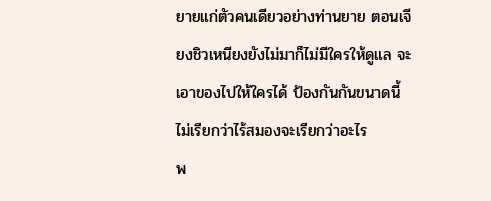ยายแก่ตัวคนเดียวอย่างท่านยาย ตอนเจียงชิวเหนียงยังไม่มาก็ไม่มีใครให้ดูแล จะเอาของไปให้ใครได้ ป้องกันกันขนาดนี้ ไม่เรียกว่าไร้สมองจะเรียกว่าอะไร
พ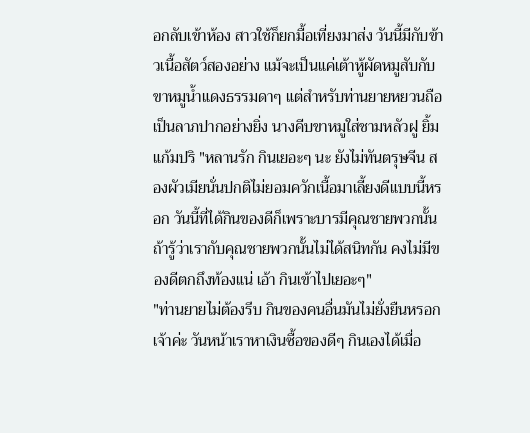อกลับเข้าห้อง สาวใช้ก็ยกมื้อเที่ยงมาส่ง วันนี้มีกับข้าวเนื้อสัตว์สองอย่าง แม้จะเป็นแค่เต้าหู้ผัดหมูสับกับขาหมูน้ำแดงธรรมดาๆ แต่สำหรับท่านยายหยวนถือเป็นลาภปากอย่างยิ่ง นางคีบขาหมูใส่ชามหลัวฝู ยิ้มแก้มปริ "หลานรัก กินเยอะๆ นะ ยังไม่ทันตรุษจีน สองผัวเมียนั่นปกติไม่ยอมควักเนื้อมาเลี้ยงดีแบบนี้หรอก วันนี้ที่ได้กินของดีก็เพราะบารมีคุณชายพวกนั้น ถ้ารู้ว่าเรากับคุณชายพวกนั้นไม่ได้สนิทกัน คงไม่มีของดีตกถึงท้องแน่ เอ้า กินเข้าไปเยอะๆ"
"ท่านยายไม่ต้องรีบ กินของคนอื่นมันไม่ยั่งยืนหรอกเจ้าค่ะ วันหน้าเราหาเงินซื้อของดีๆ กินเองได้เมื่อ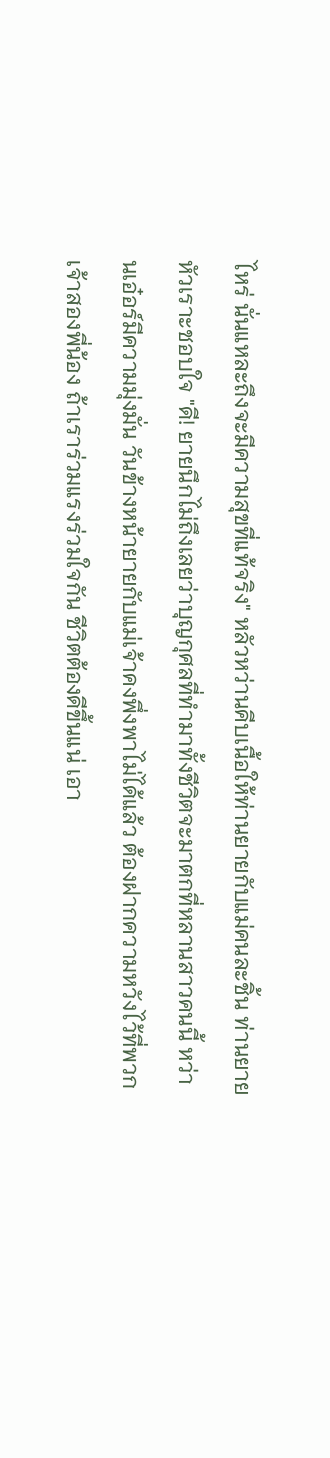ไหร่ นั่นแหละถึงจะมีความสุขที่แท้จริง" หลัวหว่านคีบเนื้อให้ท่านยายกับแม่คนละชิ้น ท่านยายหัวเราะชอบใจ "ดี! ยายนึกไม่ถึงเลยว่าบุญกุศลที่ทำมาทั้งชีวิตจะมาตกที่หลานสาวคนนี้ หว่านเอ๋อร์มีความมุ่งมั่น วันข้างหน้ายายกับแม่เจ้าคงพึ่งพาไม่ได้แล้ว ต้องฝากความหวังไว้ที่พวกเจ้าสองพี่น้อง ถ้าเราร่วมแรงร่วมใจกัน ชีวิตต้องดีขึ้นแน่ เอา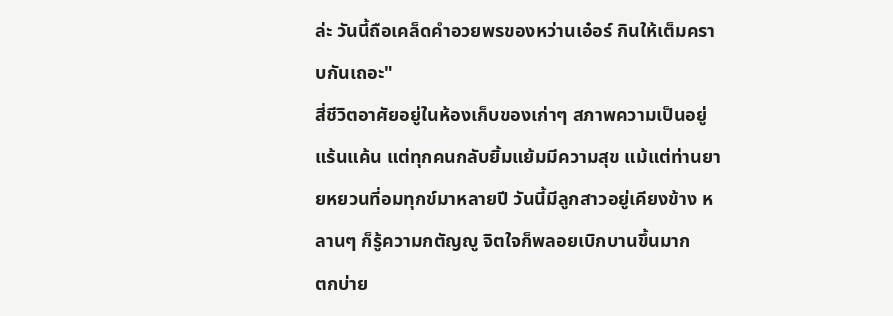ล่ะ วันนี้ถือเคล็ดคำอวยพรของหว่านเอ๋อร์ กินให้เต็มคราบกันเถอะ"
สี่ชีวิตอาศัยอยู่ในห้องเก็บของเก่าๆ สภาพความเป็นอยู่แร้นแค้น แต่ทุกคนกลับยิ้มแย้มมีความสุข แม้แต่ท่านยายหยวนที่อมทุกข์มาหลายปี วันนี้มีลูกสาวอยู่เคียงข้าง หลานๆ ก็รู้ความกตัญญู จิตใจก็พลอยเบิกบานขึ้นมาก
ตกบ่าย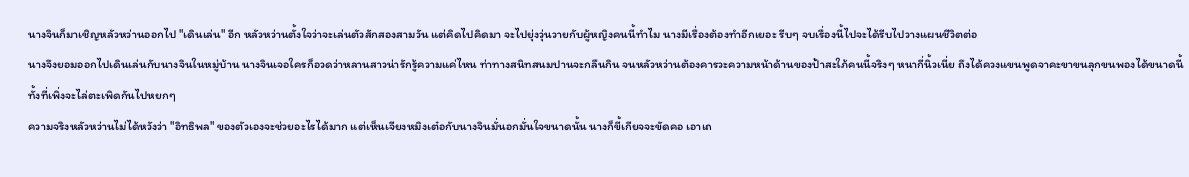นางจินก็มาเชิญหลัวหว่านออกไป "เดินเล่น" อีก หลัวหว่านตั้งใจว่าจะเล่นตัวสักสองสามวัน แต่คิดไปคิดมา จะไปยุ่งวุ่นวายกับผู้หญิงคนนี้ทำไม นางมีเรื่องต้องทำอีกเยอะ รีบๆ จบเรื่องนี้ไปจะได้รีบไปวางแผนชีวิตต่อ
นางจึงยอมออกไปเดินเล่นกับนางจินในหมู่บ้าน นางจินเจอใครก็อวดว่าหลานสาวน่ารักรู้ความแค่ไหน ท่าทางสนิทสนมปานจะกลืนกิน จนหลัวหว่านต้องคารวะความหน้าด้านของป้าสะใภ้คนนี้จริงๆ หนากี่นิ้วเนี่ย ถึงได้ควงแขนพูดจาคะขาขนลุกขนพองได้ขนาดนี้ ทั้งที่เพิ่งจะไล่ตะเพิดกันไปหยกๆ
ความจริงหลัวหว่านไม่ได้หวังว่า "อิทธิพล" ของตัวเองจะช่วยอะไรได้มาก แต่เห็นเจียงหมิงเต๋อกับนางจินมั่นอกมั่นใจขนาดนั้น นางก็ขี้เกียจจะขัดคอ เอาเถ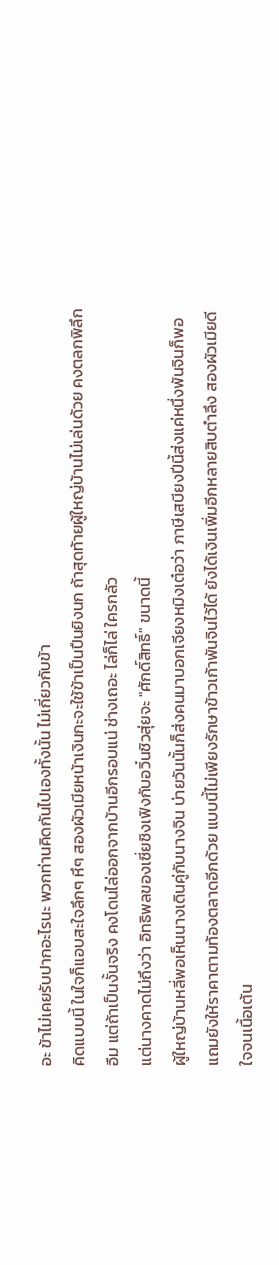อะ ข้าไม่เคยรับปากอะไรนะ พวกท่านคิดกันไปเองทั้งนั้น ไม่เกี่ยวกับข้า
คิดแบบนี้ ในใจก็แอบสะใจลึกๆ หึๆ สองผัวเมียหน้าเงินกะจะใช้ข้าเป็นปืนยิงนก ถ้าสุดท้ายผู้ใหญ่บ้านไม่เล่นด้วย คงตลกพิลึก อืม แต่ถ้าเป็นงั้นจริง คงโดนไล่ออกจากบ้านอีกรอบแน่ ช่างเถอะ ไล่ก็ไล่ ใครกลัว
แต่นางคาดไม่ถึงว่า อิทธิพลของเซี่ยชิงเฟิงกับอวิ๋นชิวสุ่ยจะ "ศักดิ์สิทธิ์" ขนาดนี้
ผู้ใหญ่บ้านหลี่พอเห็นนางเดินคู่กับนางจิน บ่ายวันนั้นก็ส่งคนมาบอกเจียงหมิงเต๋อว่า ภาษีเสบียงปีนี้ส่งแค่หนึ่งพันจินก็พอ แถมยังให้ราคาตามท้องตลาดอีกด้วย แบบนี้ไม่เพียงรักษาข้าวเก้าพันจินไว้ได้ ยังได้เงินเพิ่มอีกหลายสิบตำลึง สองผัวเมียดีใจจนเนื้อเต้น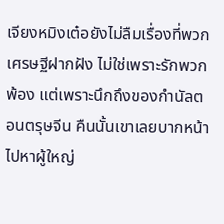เจียงหมิงเต๋อยังไม่ลืมเรื่องที่พวกเศรษฐีฝากฝัง ไม่ใช่เพราะรักพวกพ้อง แต่เพราะนึกถึงของกำนัลตอนตรุษจีน คืนนั้นเขาเลยบากหน้าไปหาผู้ใหญ่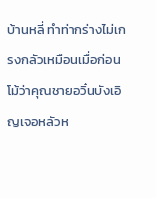บ้านหลี่ ทำท่ากร่างไม่เกรงกลัวเหมือนเมื่อก่อน โม้ว่าคุณชายอวิ๋นบังเอิญเจอหลัวห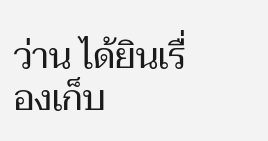ว่าน ได้ยินเรื่องเก็บ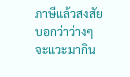ภาษีแล้วสงสัย บอกว่าว่างๆ จะแวะมากิน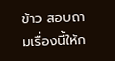ข้าว สอบถามเรื่องนี้ให้ก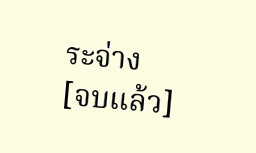ระจ่าง
[จบแล้ว]